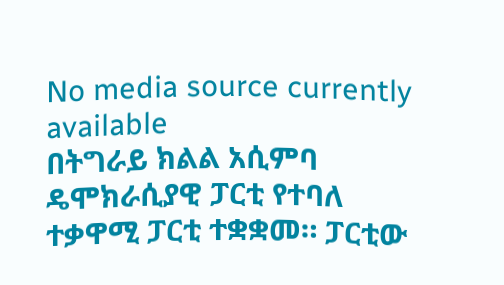No media source currently available
በትግራይ ክልል አሲምባ ዴሞክራሲያዊ ፓርቲ የተባለ ተቃዋሚ ፓርቲ ተቋቋመ። ፓርቲው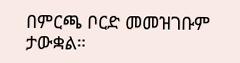በምርጫ ቦርድ መመዝገቡም ታውቋል።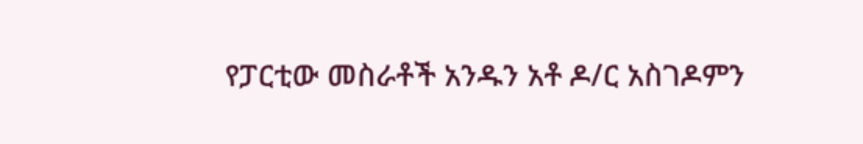የፓርቲው መስራቶች አንዱን አቶ ዶ/ር አስገዶምን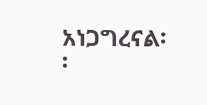አነጋግረናል፡፡